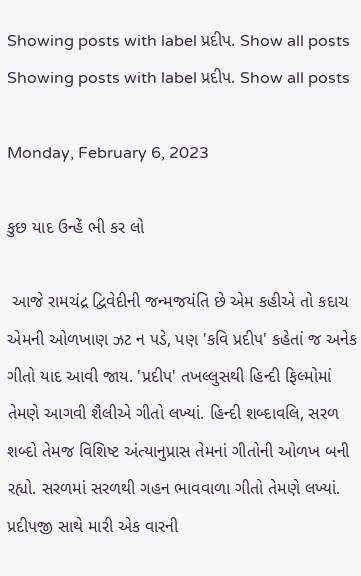Showing posts with label પ્રદીપ. Show all posts
Showing posts with label પ્રદીપ. Show all posts

Monday, February 6, 2023

કુછ યાદ ઉન્હેં ભી કર લો

 આજે રામચંદ્ર દ્વિવેદીની જન્મજયંતિ છે એમ કહીએ તો કદાચ એમની ઓળખાણ ઝટ ન પડે, પણ 'કવિ પ્રદીપ' કહેતાં જ અનેક ગીતો યાદ આવી જાય. 'પ્રદીપ' તખલ્લુસથી હિન્દી ફિલ્મોમાં તેમણે આગવી શૈલીએ ગીતો લખ્યાં. હિન્દી શબ્દાવલિ, સરળ શબ્દો તેમજ વિશિષ્ટ અંત્યાનુપ્રાસ તેમનાં ગીતોની ઓળખ બની રહ્યો. સરળમાં સરળથી ગહન ભાવવાળા ગીતો તેમણે લખ્યાં. પ્રદીપજી સાથે મારી એક વારની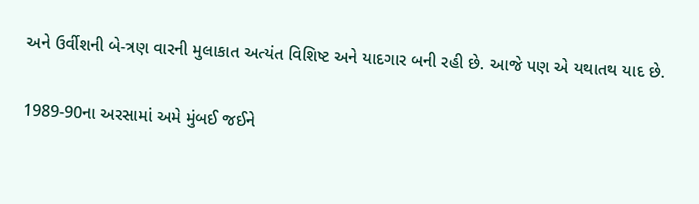અને ઉર્વીશની બે-ત્રણ વારની મુલાકાત અત્યંત વિશિષ્ટ અને યાદગાર બની રહી છે. આજે પણ એ યથાતથ યાદ છે.

1989-90ના અરસામાં અમે મુંબઈ જઈને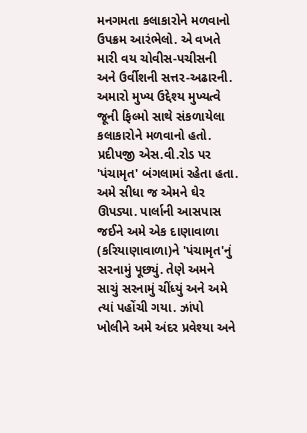મનગમતા કલાકારોને મળવાનો ઉપક્રમ આરંભેલો. એ વખતે મારી વય ચોવીસ-પચીસની અને ઉર્વીશની સત્તર-અઢારની. અમારો મુખ્ય ઉદ્દેશ્ય મુખ્યત્વે જૂની ફિલ્મો સાથે સંકળાયેલા કલાકારોને મળવાનો હતો. પ્રદીપજી એસ.વી.રોડ પર 'પંચામૃત' બંગલામાં રહેતા હતા. અમે સીધા જ એમને ઘેર ઊપડ્યા. પાર્લાની આસપાસ જઈને અમે એક દાણાવાળા (કરિયાણાવાળા)ને 'પંચામૃત'નું સરનામું પૂછ્યું. તેણે અમને સાચું સરનામું ચીંધ્યું અને અમે ત્યાં પહોંચી ગયા. ઝાંપો ખોલીને અમે અંદર પ્રવેશ્યા અને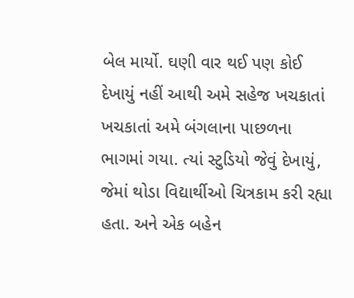બેલ માર્યો. ઘણી વાર થઈ પણ કોઈ દેખાયું નહીં આથી અમે સહેજ ખચકાતાં ખચકાતાં અમે બંગલાના પાછળના ભાગમાં ગયા. ત્યાં સ્ટુડિયો જેવું દેખાયું, જેમાં થોડા વિદ્યાર્થીઓ ચિત્રકામ કરી રહ્યા હતા. અને એક બહેન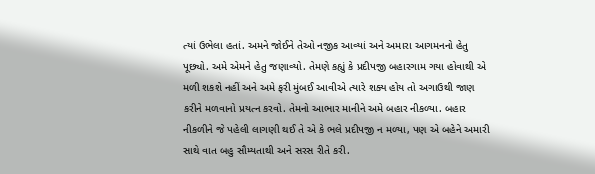ત્યાં ઉભેલા હતાં. અમને જોઈને તેઓ નજીક આવ્યાં અને અમારા આગમનનો હેતુ પૂછ્યો. અમે એમને હેતુ જણાવ્યો. તેમણે કહ્યું કે પ્રદીપજી બહારગામ ગયા હોવાથી એ મળી શકશે નહીં અને અમે ફરી મુંબઈ આવીએ ત્યારે શક્ય હોય તો અગાઉથી જાણ કરીને મળવાનો પ્રયત્ન કરવો. તેમનો આભાર માનીને અમે બહાર નીકળ્યા. બહાર નીકળીને જે પહેલી લાગણી થઈ તે એ કે ભલે પ્રદીપજી ન મળ્યા, પણ એ બહેને અમારી સાથે વાત બહુ સૌમ્યતાથી અને સરસ રીતે કરી.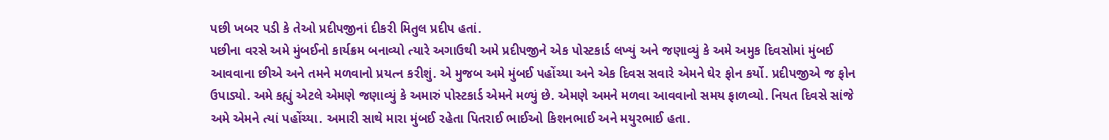પછી ખબર પડી કે તેઓ પ્રદીપજીનાં દીકરી મિતુલ પ્રદીપ હતાં.
પછીના વરસે અમે મુંબઈનો કાર્યક્રમ બનાવ્યો ત્યારે અગાઉથી અમે પ્રદીપજીને એક પોસ્ટકાર્ડ લખ્યું અને જણાવ્યું કે અમે અમુક દિવસોમાં મુંબઈ આવવાના છીએ અને તમને મળવાનો પ્રયત્ન કરીશું. એ મુજબ અમે મુંબઈ પહોંચ્યા અને એક દિવસ સવારે એમને ઘેર ફોન કર્યો. પ્રદીપજીએ જ ફોન ઉપાડ્યો. અમે કહ્યું એટલે એમણે જણાવ્યું કે અમારું પોસ્ટકાર્ડ એમને મળ્યું છે. એમણે અમને મળવા આવવાનો સમય ફાળવ્યો. નિયત દિવસે સાંજે અમે એમને ત્યાં પહોંચ્યા. અમારી સાથે મારા મુંબઈ રહેતા પિતરાઈ ભાઈઓ કિશનભાઈ અને મયુરભાઈ હતા.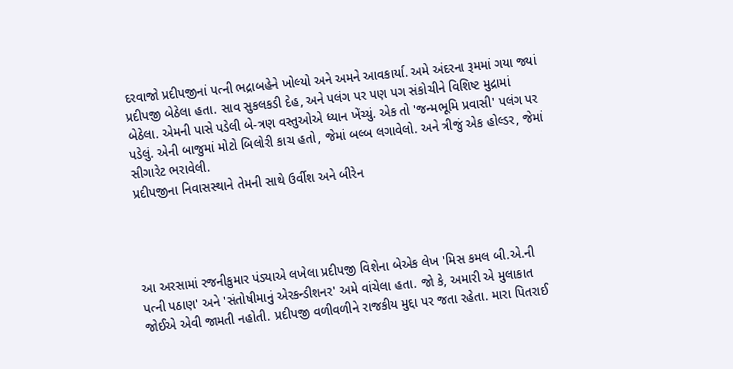દરવાજો પ્રદીપજીનાં પત્ની ભદ્રાબહેને ખોલ્યો અને અમને આવકાર્યા. અમે અંદરના રૂમમાં ગયા જ્યાં પ્રદીપજી બેઠેલા હતા. સાવ સુકલકડી દેહ, અને પલંગ પર પણ પગ સંકોચીને વિશિષ્ટ મુદ્રામાં બેઠેલા. એમની પાસે પડેલી બે-ત્રણ વસ્તુઓએ ધ્યાન ખેંચ્યું. એક તો 'જન્મભૂમિ પ્રવાસી' પલંગ પર પડેલું. એની બાજુમાં મોટો બિલોરી કાચ હતો, જેમાં બલ્બ લગાવેલો. અને ત્રીજું એક હોલ્ડર, જેમાં સીગારેટ ભરાવેલી.
પ્રદીપજીના નિવાસસ્થાને તેમની સાથે ઉર્વીશ અને બીરેન




આ અરસામાં રજનીકુમાર પંડ્યાએ લખેલા પ્રદીપજી વિશેના બેએક લેખ 'મિસ કમલ બી.એ.ની પત્ની પઠાણ' અને 'સંતોષીમાનું એરકન્ડીશનર' અમે વાંચેલા હતા. જો કે, અમારી એ મુલાકાત જોઈએ એવી જામતી નહોતી. પ્રદીપજી વળીવળીને રાજકીય મુદ્દા પર જતા રહેતા. મારા પિતરાઈ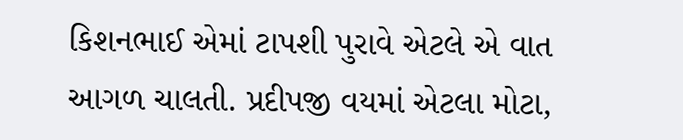કિશનભાઈ એમાં ટાપશી પુરાવે એટલે એ વાત આગળ ચાલતી. પ્રદીપજી વયમાં એટલા મોટા,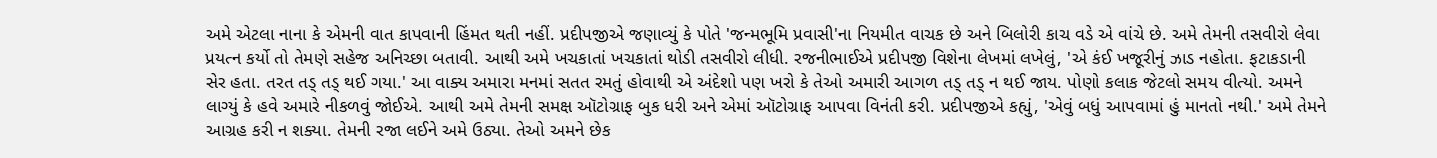અમે એટલા નાના કે એમની વાત કાપવાની હિંમત થતી નહીં. પ્રદીપજીએ જણાવ્યું કે પોતે 'જન્મભૂમિ પ્રવાસી'ના નિયમીત વાચક છે અને બિલોરી કાચ વડે એ વાંચે છે. અમે તેમની તસવીરો લેવા પ્રયત્ન કર્યો તો તેમણે સહેજ અનિચ્છા બતાવી. આથી અમે ખચકાતાં ખચકાતાં થોડી તસવીરો લીધી. રજનીભાઈએ પ્રદીપજી વિશેના લેખમાં લખેલું, 'એ કંઈ ખજૂરીનું ઝાડ નહોતા. ફટાકડાની સેર હતા. તરત તડ્ તડ્ થઈ ગયા.' આ વાક્ય અમારા મનમાં સતત રમતું હોવાથી એ અંદેશો પણ ખરો કે તેઓ અમારી આગળ તડ્ તડ્ ન થઈ જાય. પોણો કલાક જેટલો સમય વીત્યો. અમને લાગ્યું કે હવે અમારે નીકળવું જોઈએ. આથી અમે તેમની સમક્ષ ઑટોગ્રાફ બુક ધરી અને એમાં ઑટોગ્રાફ આપવા વિનંતી કરી. પ્રદીપજીએ કહ્યું, 'એવું બધું આપવામાં હું માનતો નથી.' અમે તેમને આગ્રહ કરી ન શક્યા. તેમની રજા લઈને અમે ઉઠ્યા. તેઓ અમને છેક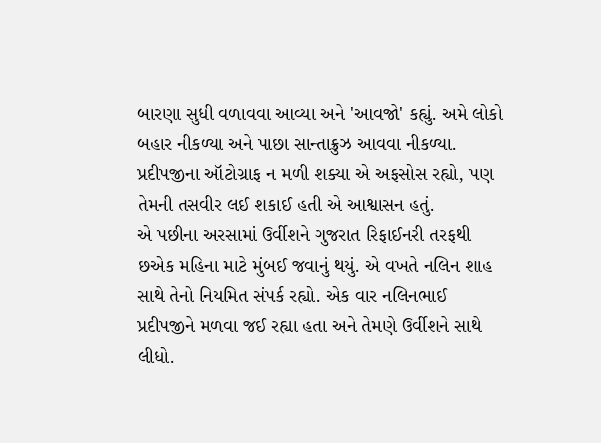બારણા સુધી વળાવવા આવ્યા અને 'આવજો' કહ્યું. અમે લોકો બહાર નીકળ્યા અને પાછા સાન્તાક્રુઝ આવવા નીકળ્યા. પ્રદીપજીના ઑટોગ્રાફ ન મળી શક્યા એ અફસોસ રહ્યો, પણ તેમની તસવીર લઈ શકાઈ હતી એ આશ્વાસન હતું.
એ પછીના અરસામાં ઉર્વીશને ગુજરાત રિફાઈનરી તરફથી છએક મહિના માટે મુંબઈ જવાનું થયું. એ વખતે નલિન શાહ સાથે તેનો નિયમિત સંપર્ક રહ્યો. એક વાર નલિનભાઈ પ્રદીપજીને મળવા જઈ રહ્યા હતા અને તેમણે ઉર્વીશને સાથે લીધો.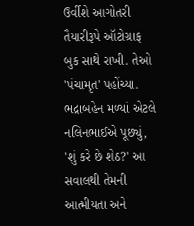ઉર્વીશે આગોતરી તૈયારીરૂપે ઑટોગ્રાફ બુક સાથે રાખી. તેઓ 'પંચામૃત' પહોંચ્યા. ભદ્રાબહેન મળ્યાં એટલે નલિનભાઈએ પૂછ્યું, 'શું કરે છે શેઠ?' આ સવાલથી તેમની આત્મીયતા અને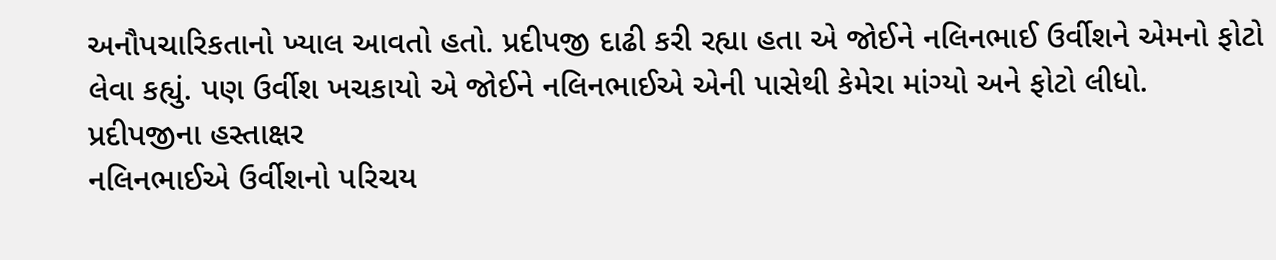અનૌપચારિકતાનો ખ્યાલ આવતો હતો. પ્રદીપજી દાઢી કરી રહ્યા હતા એ જોઈને નલિનભાઈ ઉર્વીશને એમનો ફોટો લેવા કહ્યું. પણ ઉર્વીશ ખચકાયો એ જોઈને નલિનભાઈએ એની પાસેથી કેમેરા માંગ્યો અને ફોટો લીધો.
પ્રદીપજીના હસ્તાક્ષર
નલિનભાઈએ ઉર્વીશનો પરિચય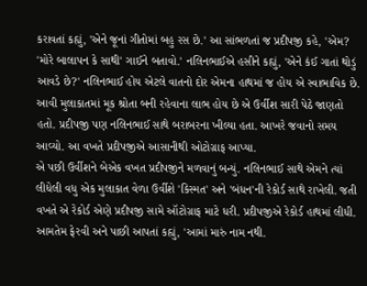કરાવતાં કહ્યું, 'એને જૂનાં ગીતોમાં બહુ રસ છે.' આ સાંભળતાં જ પ્રદીપજી કહે, 'એમ? 'મોરે બાલાપન કે સાથી' ગાઈને બતાવો.' નલિનભાઈએ હસીને કહ્યું, 'એને કંઈ ગાતાં થોડું આવડે છે?' નલિનભાઈ હોય એટલે વાતનો દોર એમના હાથમાં જ હોય એ સ્વાભાવિક છે. આવી મુલાકાતમાં મૂક શ્રોતા બની રહેવાના લાભ હોય છે એ ઉર્વીશ સારી પેઠે જાણતો હતો. પ્રદીપજી પણ નલિનભાઈ સાથે બરાબરના ખીલ્યા હતા. આખરે જવાનો સમય આવ્યો. આ વખતે પ્રદીપજીએ આસાનીથી ઓટોગ્રાફ આપ્યા.
એ પછી ઉર્વીશને બેએક વખત પ્રદીપજીને મળવાનું બન્યું. નલિનભાઈ સાથે એમને ત્યાં લીધેલી વધુ એક મુલાકાત વેળા ઉર્વીશે 'કિસ્મત' અને 'બંધન'ની રેકોર્ડ સાથે રાખેલી. જતી વખતે એ રેકોર્ડ એણે પ્રદીપજી સામે ઑટોગ્રાફ માટે ધરી. પ્રદીપજીએ રેકોર્ડ હાથમાં લીધી. આમતેમ ફેરવી અને પાછી આપતાં કહ્યું, 'આમાં મારું નામ નથી.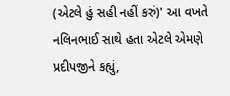(એટલે હું સહી નહીં કરું)' આ વખતે નલિનભાઈ સાથે હતા એટલે એમણે પ્રદીપજીને કહ્યું,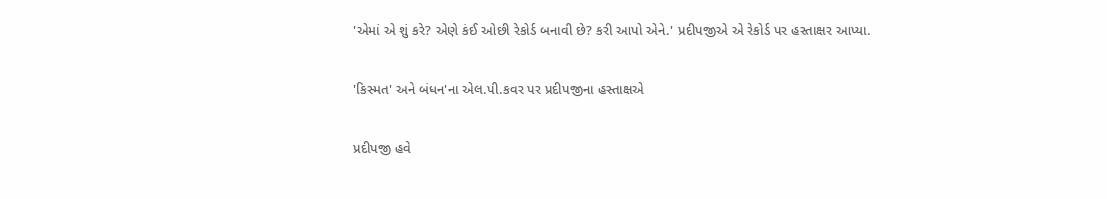'એમાં એ શું કરે? એણે કંઈ ઓછી રેકોર્ડ બનાવી છે? કરી આપો એને.' પ્રદીપજીએ એ રેકોર્ડ પર હસ્તાક્ષર આપ્યા.

'કિસ્મત' અને બંધન'ના એલ.પી.કવર પર પ્રદીપજીના હસ્તાક્ષએ

પ્રદીપજી હવે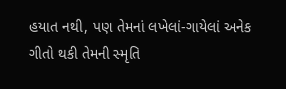હયાત નથી, પણ તેમનાં લખેલાં-ગાયેલાં અનેક ગીતો થકી તેમની સ્મૃતિ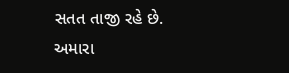સતત તાજી રહે છે. અમારા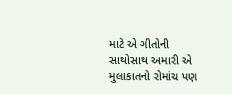માટે એ ગીતોની સાથોસાથ અમારી એ મુલાકાતનો રોમાંચ પણ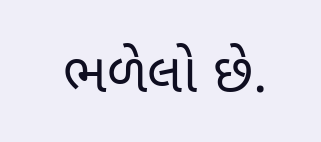ભળેલો છે.